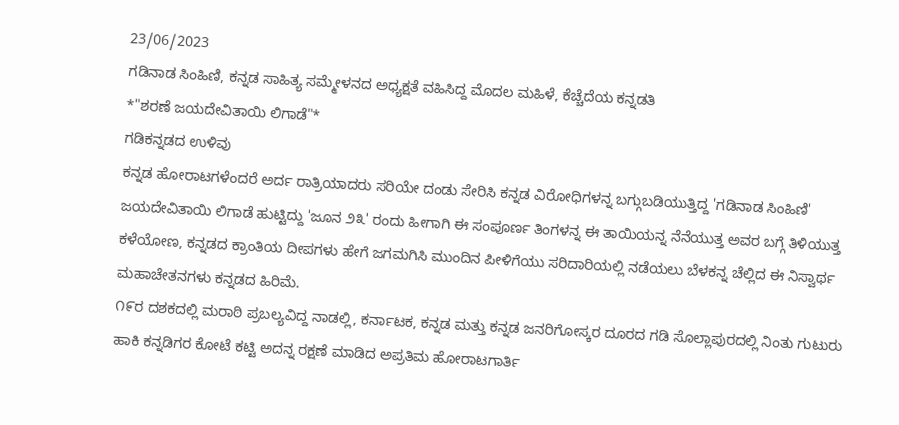23/06/2023
ಗಡಿನಾಡ ಸಿಂಹಿಣಿ, ಕನ್ನಡ ಸಾಹಿತ್ಯ ಸಮ್ಮೇಳನದ ಅಧ್ಯಕ್ಷತೆ ವಹಿಸಿದ್ದ ಮೊದಲ ಮಹಿಳೆ, ಕೆಚ್ಚೆದೆಯ ಕನ್ನಡತಿ
*"ಶರಣೆ ಜಯದೇವಿತಾಯಿ ಲಿಗಾಡೆ"*
ಗಡಿಕನ್ನಡದ ಉಳಿವು
ಕನ್ನಡ ಹೋರಾಟಗಳೆಂದರೆ ಅರ್ದ ರಾತ್ರಿಯಾದರು ಸರಿಯೇ ದಂಡು ಸೇರಿಸಿ ಕನ್ನಡ ವಿರೋಧಿಗಳನ್ನ ಬಗ್ಗುಬಡಿಯುತ್ತಿದ್ದ 'ಗಡಿನಾಡ ಸಿಂಹಿಣಿ' ಜಯದೇವಿತಾಯಿ ಲಿಗಾಡೆ ಹುಟ್ಟಿದ್ದು 'ಜೂನ ೨೩' ರಂದು ಹೀಗಾಗಿ ಈ ಸಂಪೂರ್ಣ ತಿಂಗಳನ್ನ ಈ ತಾಯಿಯನ್ನ ನೆನೆಯುತ್ತ ಅವರ ಬಗ್ಗೆ ತಿಳಿಯುತ್ತ ಕಳೆಯೋಣ, ಕನ್ನಡದ ಕ್ರಾಂತಿಯ ದೀಪಗಳು ಹೇಗೆ ಜಗಮಗಿಸಿ ಮುಂದಿನ ಪೀಳಿಗೆಯು ಸರಿದಾರಿಯಲ್ಲಿ ನಡೆಯಲು ಬೆಳಕನ್ನ ಚೆಲ್ಲಿದ ಈ ನಿಸ್ವಾರ್ಥ ಮಹಾಚೇತನಗಳು ಕನ್ನಡದ ಹಿರಿಮೆ.
೧೯ರ ದಶಕದಲ್ಲಿ ಮರಾಠಿ ಪ್ರಬಲ್ಯವಿದ್ದ ನಾಡಲ್ಲಿ, ಕರ್ನಾಟಕ, ಕನ್ನಡ ಮತ್ತು ಕನ್ನಡ ಜನರಿಗೋಸ್ಕರ ದೂರದ ಗಡಿ ಸೊಲ್ಲಾಪುರದಲ್ಲಿ ನಿಂತು ಗುಟುರು ಹಾಕಿ ಕನ್ನಡಿಗರ ಕೋಟೆ ಕಟ್ಟಿ ಅದನ್ನ ರಕ್ಷಣೆ ಮಾಡಿದ ಅಪ್ರತಿಮ ಹೋರಾಟಗಾರ್ತಿ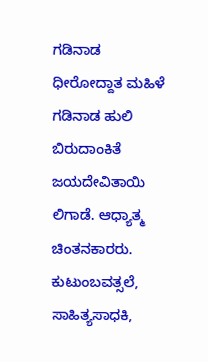ಗಡಿನಾಡ ಧೀರೋದ್ದಾತ ಮಹಿಳೆ ಗಡಿನಾಡ ಹುಲಿ ಬಿರುದಾಂಕಿತೆ ಜಯದೇವಿತಾಯಿ ಲಿಗಾಡೆ. ಆಧ್ಯಾತ್ಮ ಚಿಂತನಕಾರರು. ಕುಟುಂಬವತ್ಸಲೆ, ಸಾಹಿತ್ಯಸಾಧಕಿ,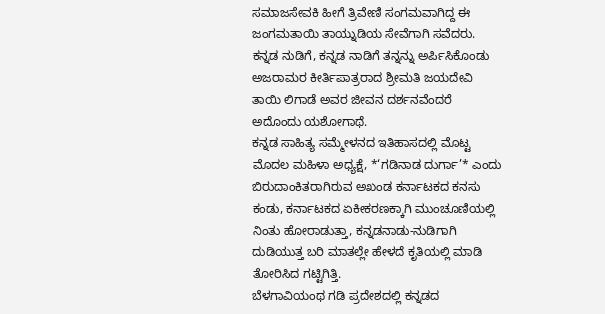ಸಮಾಜಸೇವಕಿ ಹೀಗೆ ತ್ರಿವೇಣಿ ಸಂಗಮವಾಗಿದ್ದ ಈ ಜಂಗಮತಾಯಿ ತಾಯ್ನುಡಿಯ ಸೇವೆಗಾಗಿ ಸವೆದರು. ಕನ್ನಡ ನುಡಿಗೆ, ಕನ್ನಡ ನಾಡಿಗೆ ತನ್ನನ್ನು ಅರ್ಪಿಸಿಕೊಂಡು ಅಜರಾಮರ ಕೀರ್ತಿಪಾತ್ರರಾದ ಶ್ರೀಮತಿ ಜಯದೇವಿ ತಾಯಿ ಲಿಗಾಡೆ ಅವರ ಜೀವನ ದರ್ಶನವೆಂದರೆ ಅದೊಂದು ಯಶೋಗಾಥೆ.
ಕನ್ನಡ ಸಾಹಿತ್ಯ ಸಮ್ಮೇಳನದ ಇತಿಹಾಸದಲ್ಲಿ ಮೊಟ್ಟ ಮೊದಲ ಮಹಿಳಾ ಅಧ್ಯಕ್ಷೆ, *‘ಗಡಿನಾಡ ದುರ್ಗಾ’* ಎಂದು ಬಿರುದಾಂಕಿತರಾಗಿರುವ ಅಖಂಡ ಕರ್ನಾಟಕದ ಕನಸು ಕಂಡು, ಕರ್ನಾಟಕದ ಏಕೀಕರಣಕ್ಕಾಗಿ ಮುಂಚೂಣಿಯಲ್ಲಿ ನಿಂತು ಹೋರಾಡುತ್ತಾ, ಕನ್ನಡನಾಡು-ನುಡಿಗಾಗಿ ದುಡಿಯುತ್ತ ಬರಿ ಮಾತಲ್ಲೇ ಹೇಳದೆ ಕೃತಿಯಲ್ಲಿ ಮಾಡಿ ತೋರಿಸಿದ ಗಟ್ಟಿಗಿತ್ತಿ.
ಬೆಳಗಾವಿಯಂಥ ಗಡಿ ಪ್ರದೇಶದಲ್ಲಿ ಕನ್ನಡದ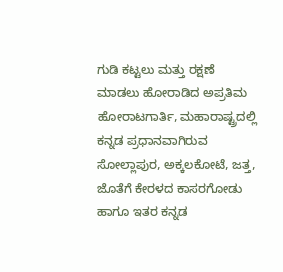ಗುಡಿ ಕಟ್ಟಲು ಮತ್ತು ರಕ್ಷಣೆ ಮಾಡಲು ಹೋರಾಡಿದ ಅಪ್ರತಿಮ ಹೋರಾಟಗಾರ್ತಿ, ಮಹಾರಾಷ್ಟ್ರದಲ್ಲಿ ಕನ್ನಡ ಪ್ರಧಾನವಾಗಿರುವ ಸೋಲ್ಲಾಪುರ, ಅಕ್ಕಲಕೋಟೆ, ಜತ್ತ, ಜೊತೆಗೆ ಕೇರಳದ ಕಾಸರಗೋಡು ಹಾಗೂ ಇತರ ಕನ್ನಡ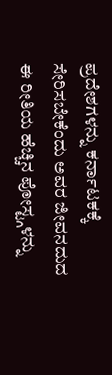ಪ್ರದೇಶಗಳನ್ನು ಕರ್ನಾಟಕಕ್ಕೆ ಸೇರಿಸಬೇಕೆಂದು ಅವರ ಜೀವನದುದ
ಈ ರೀತಿಯ ಹೆಚ್ಚಿನ ಪೋಸ್ಟ್ಗಳನ್ನು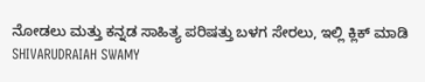ನೋಡಲು ಮತ್ತು ಕನ್ನಡ ಸಾಹಿತ್ಯ ಪರಿಷತ್ತು ಬಳಗ ಸೇರಲು, ಇಲ್ಲಿ ಕ್ಲಿಕ್ ಮಾಡಿ
SHIVARUDRAIAH SWAMY